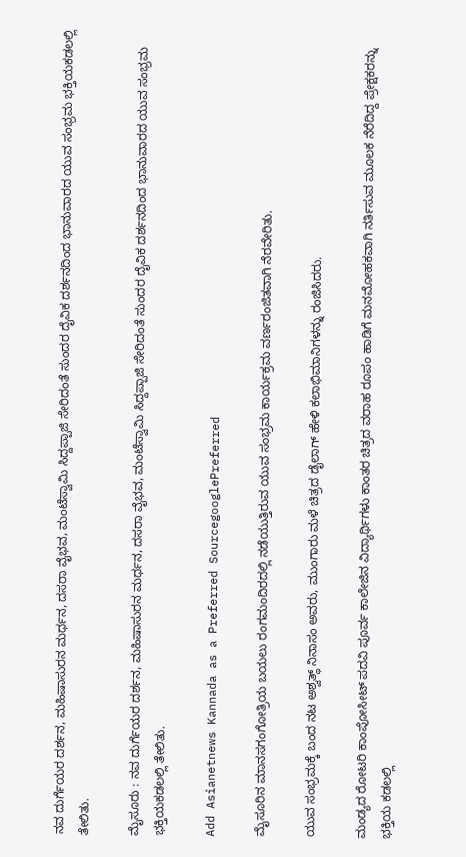ನವ ದುರ್ಗೆಯರ ದರ್ಶನ, ಮಹಿಷಾಸುರನ ಮರ್ಧನ, ದಸರಾ ವೈಭವ, ಮಂಟೆಸ್ವಾಮಿ ಸಿದ್ದಪ್ಪಾಜಿ ಸೇರಿದಂತೆ ಸುಂದರ ದೈವಿಕ ದರ್ಶನದಿಂದ ಭಾನುವಾರದ ಯುವ ಸಂಭ್ರಮ ಭಕ್ತಿಯಕಡಲಲ್ಲಿ ತೇಲಿತು.

ಮೈಸೂರು : ನವ ದುರ್ಗೆಯರ ದರ್ಶನ, ಮಹಿಷಾಸುರನ ಮರ್ಧನ, ದಸರಾ ವೈಭವ, ಮಂಟೆಸ್ವಾಮಿ ಸಿದ್ದಪ್ಪಾಜಿ ಸೇರಿದಂತೆ ಸುಂದರ ದೈವಿಕ ದರ್ಶನದಿಂದ ಭಾನುವಾರದ ಯುವ ಸಂಭ್ರಮ ಭಕ್ತಿಯಕಡಲಲ್ಲಿ ತೇಲಿತು.

Add Asianetnews Kannada as a Preferred SourcegooglePreferred

ಮೈಸೂರಿನ ಮಾನಸಗಂಗೋತ್ರಿಯ ಬಯಲು ರಂಗಮಂದಿರದಲ್ಲಿ ನಡೆಯುತ್ತಿರುವ ಯುವ ಸಂಭ್ರಮ ಕಾರ್ಯಕ್ರಮ ವರ್ಣರಂಜಿತವಾಗಿ ನೆರವೇರಿತು.

ಯುವ ಸಂಭ್ರಮಕ್ಕೆ ಬಂದ ನಟ ಅಶ್ವತ್ಥ್ ನಿನಾಸಂ ಅವರು, ಮುಂಗಾರು ಮಳೆ ಚಿತ್ರದ ಡೈಲಾಗ್ ಹೇಳಿ ಕಲಾಭಿಮಾನಿಗಳನ್ನು ರಂಜಿಸಿದರು.

ಮಂಡ್ಯದ ರೋಟರಿ ಕಾಂಪೋಸೀಟ್ ಪದವಿ ಪೂರ್ವ ಕಾಲೇಜಿನ ವಿದ್ಯಾರ್ಥಿಗಳು ಕಾಂತರ ಚಿತ್ರದ ವರಾಹ ರೂಪಂ ಹಾಡಿಗೆ ಮನಮೋಹಕವಾಗಿ ನರ್ತಿಸುವ ಮೂಲಕ ನೆರೆದಿದ್ದ ಪ್ರೇಕ್ಷಕರನ್ನು ಭಕ್ತಿಯ ಕಡಲಲ್ಲಿ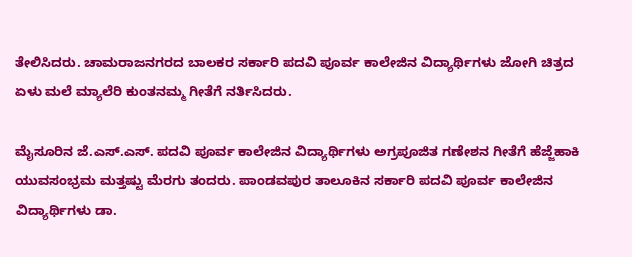ತೇಲಿಸಿದರು. ಚಾಮರಾಜನಗರದ ಬಾಲಕರ ಸರ್ಕಾರಿ ಪದವಿ ಪೂರ್ವ ಕಾಲೇಜಿನ ವಿದ್ಯಾರ್ಥಿಗಳು ಜೋಗಿ ಚಿತ್ರದ ಏಳು ಮಲೆ ಮ್ಯಾಲೆರಿ ಕುಂತನಮ್ಮ ಗೀತೆಗೆ ನರ್ತಿಸಿದರು.

ಮೈಸೂರಿನ ಜೆ.ಎಸ್.ಎಸ್. ಪದವಿ ಪೂರ್ವ ಕಾಲೇಜಿನ ವಿದ್ಯಾರ್ಥಿಗಳು ಅಗ್ರಪೂಜಿತ ಗಣೇಶನ ಗೀತೆಗೆ ಹೆಜ್ಜೆಹಾಕಿ ಯುವಸಂಭ್ರಮ ಮತ್ತಷ್ಟು ಮೆರಗು ತಂದರು. ಪಾಂಡವಪುರ ತಾಲೂಕಿನ ಸರ್ಕಾರಿ ಪದವಿ ಪೂರ್ವ ಕಾಲೇಜಿನ ವಿದ್ಯಾರ್ಥಿಗಳು ಡಾ.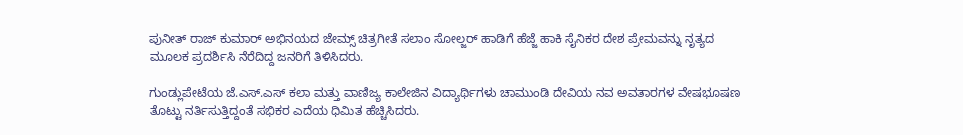ಪುನೀತ್ ರಾಜ್ ಕುಮಾರ್ ಅಭಿನಯದ ಜೇಮ್ಸ್ ಚಿತ್ರಗೀತೆ ಸಲಾಂ ಸೋಲ್ಜರ್ ಹಾಡಿಗೆ ಹೆಜ್ಜೆ ಹಾಕಿ ಸೈನಿಕರ ದೇಶ ಪ್ರೇಮವನ್ನು ನೃತ್ಯದ ಮೂಲಕ ಪ್ರದರ್ಶಿಸಿ ನೆರೆದಿದ್ದ ಜನರಿಗೆ ತಿಳಿಸಿದರು.

ಗುಂಡ್ಲುಪೇಟೆಯ ಜೆ.ಎಸ್.ಎಸ್ ಕಲಾ ಮತ್ತು ವಾಣಿಜ್ಯ ಕಾಲೇಜಿನ ವಿದ್ಯಾರ್ಥಿಗಳು ಚಾಮುಂಡಿ ದೇವಿಯ ನವ ಅವತಾರಗಳ ವೇಷಭೂಷಣ ತೊಟ್ಟು ನರ್ತಿಸುತ್ತಿದ್ದಂತೆ ಸಭಿಕರ ಎದೆಯ ಧಿಮಿತ ಹೆಚ್ಚಿಸಿದರು.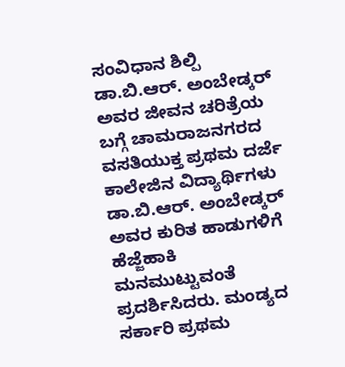ಸಂವಿಧಾನ ಶಿಲ್ಪಿ ಡಾ.ಬಿ.ಆರ್. ಅಂಬೇಡ್ಕರ್ ಅವರ ಜೀವನ ಚರಿತ್ರೆಯ ಬಗ್ಗೆ ಚಾಮರಾಜನಗರದ ವಸತಿಯುಕ್ತ ಪ್ರಥಮ ದರ್ಜೆ ಕಾಲೇಜಿನ ವಿದ್ಯಾರ್ಥಿಗಳು ಡಾ.ಬಿ.ಆರ್. ಅಂಬೇಡ್ಕರ್ ಅವರ ಕುರಿತ ಹಾಡುಗಳಿಗೆ ಹೆಜ್ಜೆಹಾಕಿ ಮನಮುಟ್ಟುವಂತೆ ಪ್ರದರ್ಶಿಸಿದರು. ಮಂಡ್ಯದ ಸರ್ಕಾರಿ ಪ್ರಥಮ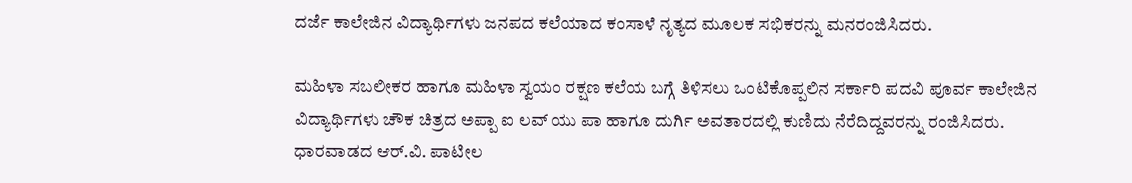ದರ್ಜೆ ಕಾಲೇಜಿನ ವಿದ್ಯಾರ್ಥಿಗಳು ಜನಪದ ಕಲೆಯಾದ ಕಂಸಾಳೆ ನೃತ್ಯದ ಮೂಲಕ ಸಭಿಕರನ್ನು ಮನರಂಜಿಸಿದರು.

ಮಹಿಳಾ ಸಬಲೀಕರ ಹಾಗೂ ಮಹಿಳಾ ಸ್ವಯಂ ರಕ್ಷಣ ಕಲೆಯ ಬಗ್ಗೆ ತಿಳಿಸಲು ಒಂಟಿಕೊಪ್ಪಲಿನ ಸರ್ಕಾರಿ ಪದವಿ ಪೂರ್ವ ಕಾಲೇಜಿನ ವಿದ್ಯಾರ್ಥಿಗಳು ಚೌಕ ಚಿತ್ರದ ಅಪ್ಪಾ ಐ ಲವ್ ಯು ಪಾ ಹಾಗೂ ದುರ್ಗಿ ಅವತಾರದಲ್ಲಿ ಕುಣಿದು ನೆರೆದಿದ್ದವರನ್ನು ರಂಜಿಸಿದರು. ಧಾರವಾಡದ ಆರ್.ವಿ. ಪಾಟೀಲ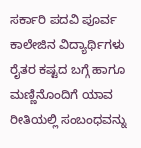ಸರ್ಕಾರಿ ಪದವಿ ಪೂರ್ವ ಕಾಲೇಜಿನ ವಿದ್ಯಾರ್ಥಿಗಳು ರೈತರ ಕಷ್ಟದ ಬಗ್ಗೆ ಹಾಗೂ ಮಣ್ಣಿನೊಂದಿಗೆ ಯಾವ ರೀತಿಯಲ್ಲಿ ಸಂಬಂಧವನ್ನು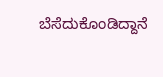ಬೆಸೆದುಕೊಂಡಿದ್ದಾನೆ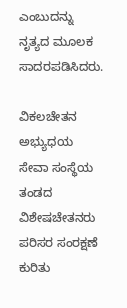ಎಂಬುದನ್ನು ನೃತ್ಯದ ಮೂಲಕ ಸಾದರಪಡಿಸಿದರು.

ವಿಕಲಚೇತನ ಅಭ್ಯುಧಯ ಸೇವಾ ಸಂಸ್ಥೆಯ ತಂಡದ ವಿಶೇಷಚೇತನರು ಪರಿಸರ ಸಂರಕ್ಷಣೆ ಕುರಿತು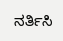ನರ್ತಿಸಿ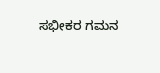ಸಭೀಕರ ಗಮನ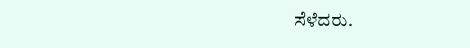ಸೆಳೆದರು.